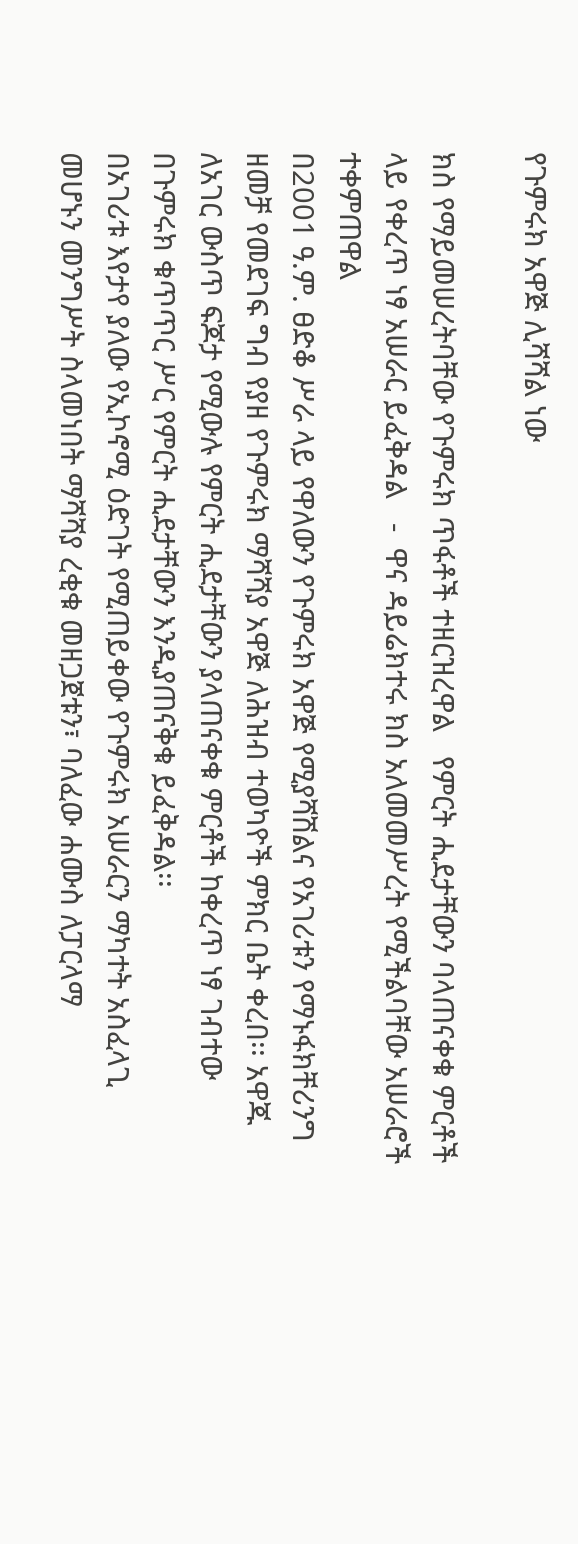የጉምሩክ አዋጅ ሊሻሻል ነው

ክስ የማይመሠረትባቸው የጉምሩክ ጥፋቶች ተዘርዝረዋል   የምርት ሒደታቸውን ባላጠናቀቁ ምርቶች ላይ የቀረጥ ነፃ አሠራር ይፈቅዳል   -  ዋና ዳይሬክተሩ ክስ አለመመሥረት የሚችልባቸው አሠራሮች ተቀምጠዋል
በ2001 ዓ.ም. ፀድቆ ሥራ ላይ የዋለውን የጉምሩክ አዋጅ የሚያሻሽልና የአገሪቱን የማኑፋክቸሪንግ ዘመቻ የመደገፍ ግብ የያዘ የጉምሩክ ማሻሻያ አዋጅ ለሕዝብ ተወካዮች ምክር ቤት ቀረበ፡፡ አዋጁ ለአገር ውስጥ ፍጆታ የሚውሉ የምርት ሒደታቸውን ያላጠናቀቁ ምርቶች ከቀረጥ ነፃ ገብተው በጉምሩክ ቁጥጥር ሥር የምርት ሒደታቸውን እንዲያጠናቅቁ ይፈቅዳል፡፡
በአገሪቱ እየታየ ያለው የኢኮኖሚ ዕድገት የሚጠይቀው የጉምሩክ አሠራርን ማካተት አስፈላጊ መሆኑን መንግሥት ስላመነበት ማሻሻያ ረቂቁ መዘጋጀቱን፣ ባለፈው ሐሙስ ለፓርላማ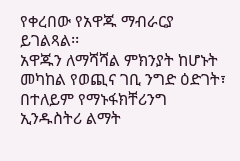የቀረበው የአዋጁ ማብራርያ ይገልጻል፡፡
አዋጁን ለማሻሻል ምክንያት ከሆኑት መካከል የወጪና ገቢ ንግድ ዕድገት፣ በተለይም የማኑፋክቸሪንግ ኢንዱስትሪ ልማት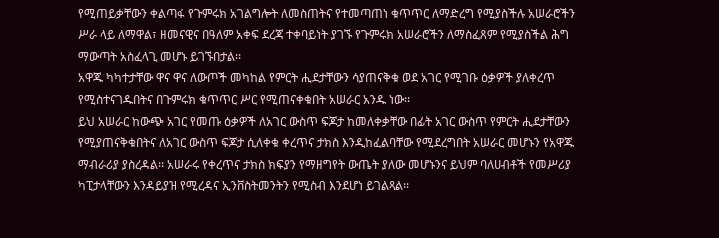የሚጠይቃቸውን ቀልጣፋ የጉምሩክ አገልግሎት ለመስጠትና የተመጣጠነ ቁጥጥር ለማድረግ የሚያስችሉ አሠራሮችን ሥራ ላይ ለማዋል፣ ዘመናዊና በዓለም አቀፍ ደረጃ ተቀባይነት ያገኙ የጉምሩክ አሠራሮችን ለማስፈጸም የሚያስችል ሕግ ማውጣት አስፈላጊ መሆኑ ይገኙበታል፡፡
አዋጁ ካካተታቸው ዋና ዋና ለውጦች መካከል የምርት ሒደታቸውን ሳያጠናቅቁ ወደ አገር የሚገቡ ዕቃዎች ያለቀረጥ የሚስተናገዱበትና በጉምሩክ ቁጥጥር ሥር የሚጠናቀቁበት አሠራር አንዱ ነው፡፡
ይህ አሠራር ከውጭ አገር የመጡ ዕቃዎች ለአገር ውስጥ ፍጆታ ከመለቀቃቸው በፊት አገር ውስጥ የምርት ሒደታቸውን የሚያጠናቅቁበትና ለአገር ውስጥ ፍጆታ ሲለቀቁ ቀረጥና ታክስ እንዲከፈልባቸው የሚደረግበት አሠራር መሆኑን የአዋጁ ማብራሪያ ያስረዳል፡፡ አሠራሩ የቀረጥና ታክስ ክፍያን የማዘግየት ውጤት ያለው መሆኑንና ይህም ባለሀብቶች የመሥሪያ ካፒታላቸውን እንዳይያዝ የሚረዳና ኢንቨስትመንትን የሚስብ እንደሆነ ይገልጻል፡፡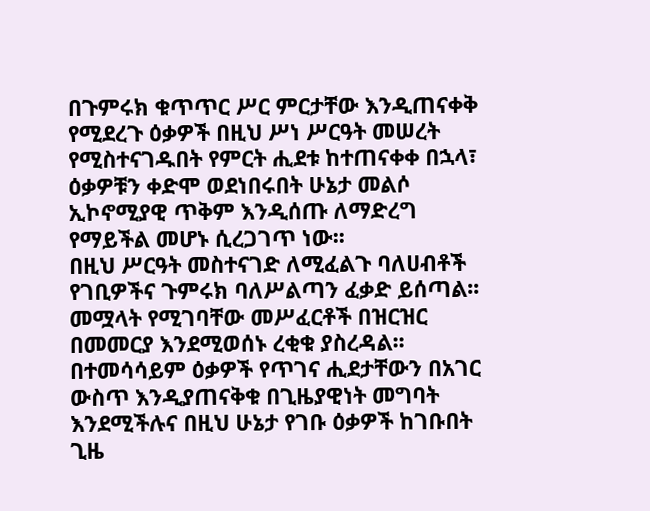በጉምሩክ ቁጥጥር ሥር ምርታቸው እንዲጠናቀቅ የሚደረጉ ዕቃዎች በዚህ ሥነ ሥርዓት መሠረት የሚስተናገዱበት የምርት ሒደቱ ከተጠናቀቀ በኋላ፣ ዕቃዎቹን ቀድሞ ወደነበሩበት ሁኔታ መልሶ ኢኮኖሚያዊ ጥቅም እንዲሰጡ ለማድረግ የማይችል መሆኑ ሲረጋገጥ ነው፡፡
በዚህ ሥርዓት መስተናገድ ለሚፈልጉ ባለሀብቶች የገቢዎችና ጉምሩክ ባለሥልጣን ፈቃድ ይሰጣል፡፡ መሟላት የሚገባቸው መሥፈርቶች በዝርዝር በመመርያ እንደሚወሰኑ ረቂቁ ያስረዳል፡፡
በተመሳሳይም ዕቃዎች የጥገና ሒደታቸውን በአገር ውስጥ እንዲያጠናቅቁ በጊዜያዊነት መግባት እንደሚችሉና በዚህ ሁኔታ የገቡ ዕቃዎች ከገቡበት ጊዜ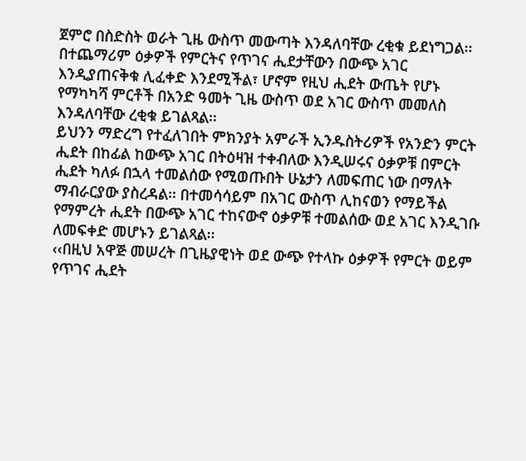ጀምሮ በስድስት ወራት ጊዜ ውስጥ መውጣት እንዳለባቸው ረቂቁ ይደነግጋል፡፡ በተጨማሪም ዕቃዎች የምርትና የጥገና ሒደታቸውን በውጭ አገር እንዲያጠናቅቁ ሊፈቀድ እንደሚችል፣ ሆኖም የዚህ ሒደት ውጤት የሆኑ የማካካሻ ምርቶች በአንድ ዓመት ጊዜ ውስጥ ወደ አገር ውስጥ መመለስ እንዳለባቸው ረቂቁ ይገልጻል፡፡
ይህንን ማድረግ የተፈለገበት ምክንያት አምራች ኢንዱስትሪዎች የአንድን ምርት ሒደት በከፊል ከውጭ አገር በትዕዛዝ ተቀብለው እንዲሠሩና ዕቃዎቹ በምርት ሒደት ካለፉ በኋላ ተመልሰው የሚወጡበት ሁኔታን ለመፍጠር ነው በማለት ማብራርያው ያስረዳል፡፡ በተመሳሳይም በአገር ውስጥ ሊከናወን የማይችል የማምረት ሒደት በውጭ አገር ተከናውኖ ዕቃዎቹ ተመልሰው ወደ አገር እንዲገቡ ለመፍቀድ መሆኑን ይገልጻል፡፡
‹‹በዚህ አዋጅ መሠረት በጊዜያዊነት ወደ ውጭ የተላኩ ዕቃዎች የምርት ወይም የጥገና ሒደት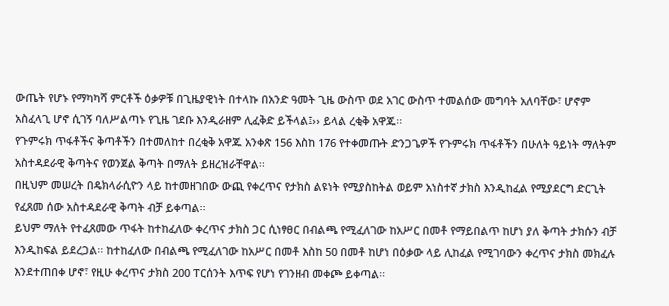ውጤት የሆኑ የማካካሻ ምርቶች ዕቃዎቹ በጊዜያዊነት በተላኩ በአንድ ዓመት ጊዜ ውስጥ ወደ አገር ውስጥ ተመልሰው መግባት አለባቸው፣ ሆኖም አስፈላጊ ሆኖ ሲገኝ ባለሥልጣኑ የጊዜ ገደቡ እንዲራዘም ሊፈቅድ ይችላል፤›› ይላል ረቂቅ አዋጁ፡፡
የጉምሩክ ጥፋቶችና ቅጣቶችን በተመለከተ በረቂቅ አዋጁ አንቀጽ 156 እስከ 176 የተቀመጡት ድንጋጌዎች የጉምሩክ ጥፋቶችን በሁለት ዓይነት ማለትም አስተዳደራዊ ቅጣትና የወንጀል ቅጣት በማለት ይዘረዝራቸዋል፡፡
በዚህም መሠረት በዴክላራሲዮን ላይ ከተመዘገበው ውጪ የቀረጥና የታክስ ልዩነት የሚያስከትል ወይም አነስተኛ ታክስ እንዲከፈል የሚያደርግ ድርጊት የፈጸመ ሰው አስተዳደራዊ ቅጣት ብቻ ይቀጣል፡፡
ይህም ማለት የተፈጸመው ጥፋት ከተከፈለው ቀረጥና ታክስ ጋር ሲነፃፀር በብልጫ የሚፈለገው ከአሥር በመቶ የማይበልጥ ከሆነ ያለ ቅጣት ታክሱን ብቻ እንዲከፍል ይደረጋል፡፡ ከተከፈለው በብልጫ የሚፈለገው ከአሥር በመቶ እስከ 50 በመቶ ከሆነ በዕቃው ላይ ሊከፈል የሚገባውን ቀረጥና ታክስ መክፈሉ እንደተጠበቀ ሆኖ፣ የዚሁ ቀረጥና ታክስ 200 ፐርሰንት እጥፍ የሆነ የገንዘብ መቀጮ ይቀጣል፡፡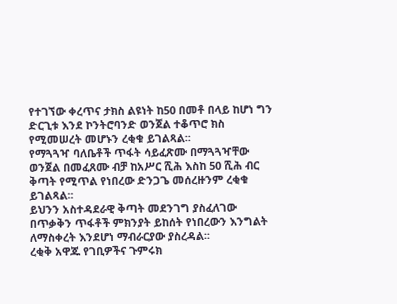የተገኘው ቀረጥና ታክስ ልዩነት ከ50 በመቶ በላይ ከሆነ ግን ድርጊቱ እንደ ኮንትሮባንድ ወንጀል ተቆጥሮ ክስ የሚመሠረት መሆኑን ረቂቁ ይገልጻል፡፡
የማጓጓዣ ባለቤቶች ጥፋት ሳይፈጽሙ በማጓጓዣቸው ወንጀል በመፈጸሙ ብቻ ከአሥር ሺሕ እስከ 50 ሺሕ ብር ቅጣት የሚጥል የነበረው ድንጋጌ መሰረዙንም ረቂቁ ይገልጻል፡፡
ይህንን አስተዳደራዊ ቅጣት መደንገግ ያስፈለገው በጥቃቅን ጥፋቶች ምክንያት ይከሰት የነበረውን እንግልት ለማስቀረት እንደሆነ ማብራርያው ያስረዳል፡፡
ረቂቅ አዋጁ የገቢዎችና ጉምሩክ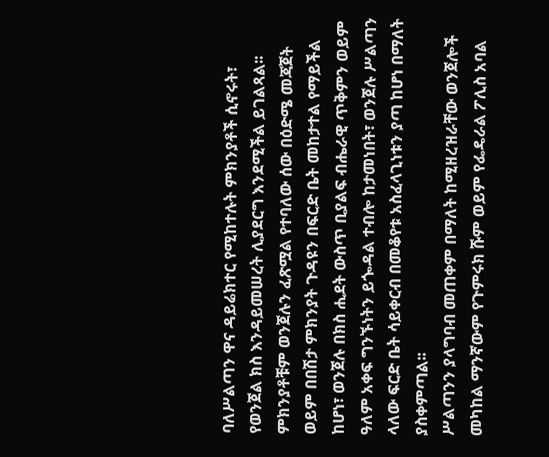ባለሥልጣን ዋና ዳይሬክተር የሚከተሉት ምክንያቶች ሲኖሩት፣ የወንጀል ክስ እንዳይመሠረት ሊያደርግ እንደሚችል ይገልጻል፡፡
ምክንያቶቹም ወንጀሉን ፈጽሟል የተባለው ሰው በዕድሜ መጃጀት ወይም በበሽታ ምክንያት ጉዳዩን በፍርድ ቤት መከታተል የማይችል ከሆነ፣ ወንጀሉ በክስ ሒደት ውስጥ ቢያልፍ ብሔራዊ ጥቅምን ወይም ዓለም አቀፍ ግንኙነትን ይጐዳል ተብሎ ከታመነበት፣ ወንጀሉ ሥልጣን ላለው ፍርድ ቤት ሳይቀርብ በመቆየቱ አስፈላጊነቱን ያጣ ከሆነ በማለት ያስቀምጣል፡፡
ሥልጣንን ያላግባብ መጠቀም በማለት ከሚዘረዝራቸው ወንጀሎች መካከል ማንኛውም የጉምሩክ ሹም ወይም የፌዴራል ፖሊስ አባል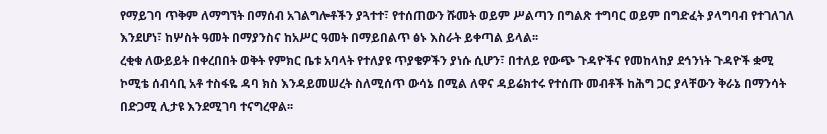የማይገባ ጥቅም ለማግኘት በማሰብ አገልግሎቶችን ያጓተተ፣ የተሰጠውን ሹመት ወይም ሥልጣን በግልጽ ተግባር ወይም በግድፈት ያላግባብ የተገለገለ እንደሆነ፣ ከሦስት ዓመት በማያንስና ከአሥር ዓመት በማይበልጥ ፅኑ እስራት ይቀጣል ይላል፡፡
ረቂቁ ለውይይት በቀረበበት ወቅት የምክር ቤቱ አባላት የተለያዩ ጥያቄዎችን ያነሱ ሲሆን፣ በተለይ የውጭ ጉዳዮችና የመከላከያ ደኅንነት ጉዳዮች ቋሚ ኮሚቴ ሰብሳቢ አቶ ተስፋዬ ዳባ ክስ እንዳይመሠረት ስለሚሰጥ ውሳኔ በሚል ለዋና ዳይሬክተሩ የተሰጡ መብቶች ከሕግ ጋር ያላቸውን ቅራኔ በማንሳት በድጋሚ ሊታዩ እንደሚገባ ተናግረዋል፡፡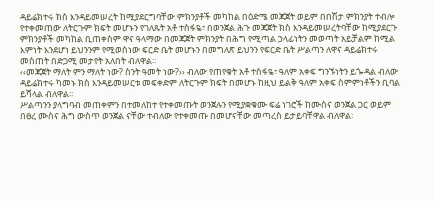ዳይሬክተሩ ክስ እንዳይመሠረት ከሚያደርግባቸው ምክንያቶች መካከል በዕድሜ መጃጀት ወይም በበሽታ ምክንያት ተብሎ የተቀመጠው ለትርጉም ክፍት መሆኑን የገለጹት አቶ ተስፋዬ፣ በወንጀል ሕጉ መጃጀት ክስ እንዳይመሠረትባቸው ከሚያደርጉ ምክንያቶች መካከል ቢጠቀስም ዋና ዓላማው በመጃጀት ምክንያት በሕግ የሚጣል ኃላፊነትን መወጣት አይቻልም ከሚል እምነት እንደሆነ ይህንንም የሚወስነው ፍርድ ቤት መሆኑን በመግለጽ ይህንን የፍርድ ቤት ሥልጣን ለዋና ዳይሬክተሩ መስጠት በድጋሚ መታየት አለበት ብለዋል፡፡
‹‹መጃጀት ማለት ምን ማለት ነው? ስንት ዓመት ነው?›› ብለው የጠየቁት አቶ ተስፋዬ፣ ዓለም አቀፍ ግንኙነትን ይጐዳል ብለው ዳይሬክተሩ ካመኑ ክስ እንዳይመሠርቱ መፍቀድም ለትርጉም ክፍት በመሆኑ ከዚህ ይልቅ ዓለም አቀፍ ስምምነቶችን ቢባል ይሻላል ብለዋል፡፡
ሥልጣንን ያላግባብ መጠቀምን በተመለከተ የተቀመጡት ወንጀሉን የሚያቋቁሙ ፍሬ ነገሮች ከሙስና ወንጀል ጋር ወይም በፀረ ሙስና ሕግ ውስጥ ወንጀል ናቸው ተብለው የተቀመጡ በመሆናቸው መጣረስ ይታይባቸዋል ብለዋል፡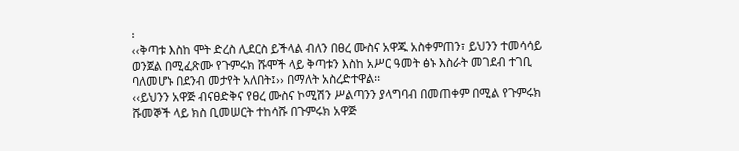፡
‹‹ቅጣቱ እስከ ሞት ድረስ ሊደርስ ይችላል ብለን በፀረ ሙስና አዋጁ አስቀምጠን፣ ይህንን ተመሳሳይ ወንጀል በሚፈጽሙ የጉምሩክ ሹሞች ላይ ቅጣቱን እስከ አሥር ዓመት ፅኑ እስራት መገደብ ተገቢ ባለመሆኑ በደንብ መታየት አለበት፤›› በማለት አስረድተዋል፡፡
‹‹ይህንን አዋጅ ብናፀድቅና የፀረ ሙስና ኮሚሽን ሥልጣንን ያላግባብ በመጠቀም በሚል የጉምሩክ ሹመኞች ላይ ክስ ቢመሠርት ተከሳሹ በጉምሩክ አዋጅ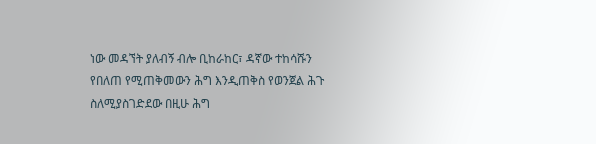ነው መዳኘት ያለብኝ ብሎ ቢከራከር፣ ዳኛው ተከሳሹን የበለጠ የሚጠቅመውን ሕግ እንዲጠቅስ የወንጀል ሕጉ ስለሚያስገድደው በዚሁ ሕግ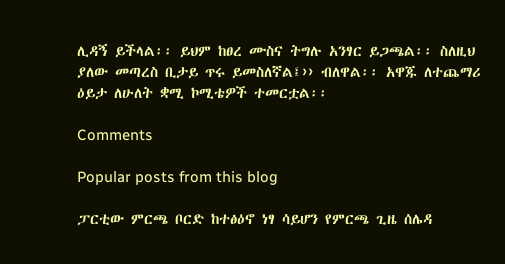ሊዳኝ ይችላል፡፡ ይህም ከፀረ ሙስና ትግሉ አንፃር ይጋጫል፡፡ ስለዚህ ያለው መጣረስ ቢታይ ጥሩ ይመስለኛል፤›› ብለዋል፡፡ አዋጁ ለተጨማሪ ዕይታ ለሁለት ቋሚ ኮሚቴዎች ተመርቷል፡፡

Comments

Popular posts from this blog

ፓርቲው ምርጫ ቦርድ ከተፅዕኖ ነፃ ሳይሆን የምርጫ ጊዜ ሰሌዳ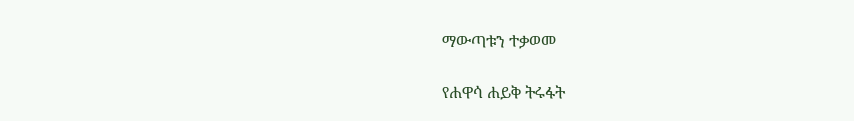ማውጣቱን ተቃወመ

የሐዋሳ ሐይቅ ትሩፋት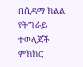በሲዳማ ክልል የትግራይ ተወላጆች ምክክር